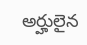అర్హులైన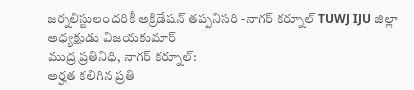జర్నలిస్టులందరికీ అక్రిడేషన్ తప్పనిసరి -నాగర్ కర్నూల్ TUWJ IJU జిల్లా అధ్యక్షుడు విజయకుమార్
ముద్ర ప్రతినిధి, నాగర్ కర్నూల్:
అర్హత కలిగిన ప్రతి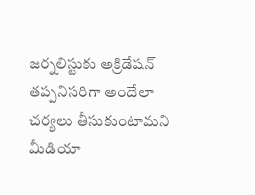జర్నలిస్టుకు అక్రిడేషన్ తప్పనిసరిగా అందేలా చర్యలు తీసుకుంటామని మీడియా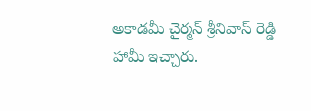అకాడమీ చైర్మన్ శ్రీనివాస్ రెడ్డి హామీ ఇచ్చారు.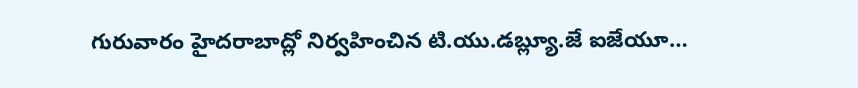గురువారం హైదరాబాద్లో నిర్వహించిన టి.యు.డబ్ల్యూ.జే ఐజేయూ…